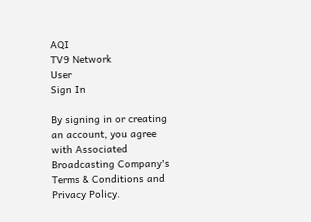AQI
TV9 Network
User
Sign In

By signing in or creating an account, you agree with Associated Broadcasting Company's Terms & Conditions and Privacy Policy.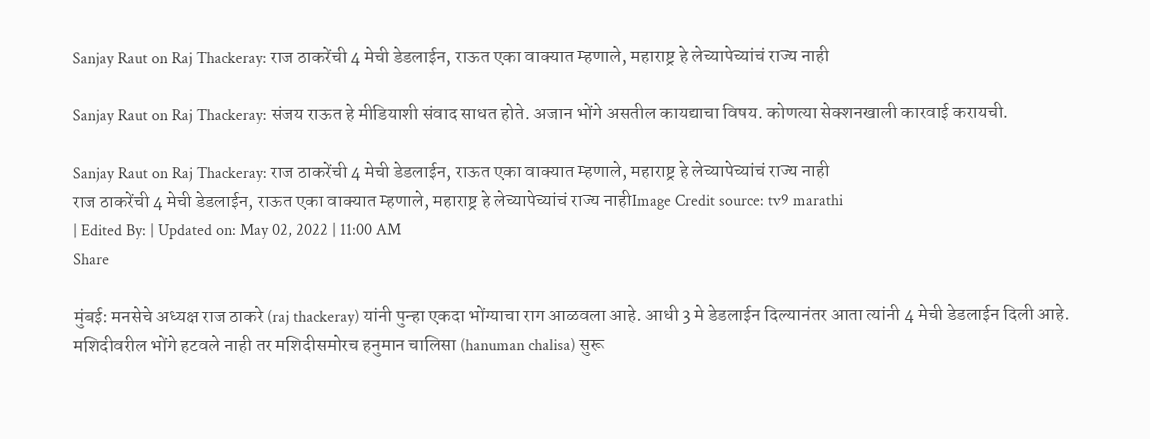Sanjay Raut on Raj Thackeray: राज ठाकरेंची 4 मेची डेडलाईन, राऊत एका वाक्यात म्हणाले, महाराष्ट्र हे लेच्यापेच्यांचं राज्य नाही

Sanjay Raut on Raj Thackeray: संजय राऊत हे मीडियाशी संवाद साधत होते. अजान भोंगे असतील कायद्याचा विषय. कोणत्या सेक्शनखाली कारवाई करायची.

Sanjay Raut on Raj Thackeray: राज ठाकरेंची 4 मेची डेडलाईन, राऊत एका वाक्यात म्हणाले, महाराष्ट्र हे लेच्यापेच्यांचं राज्य नाही
राज ठाकरेंची 4 मेची डेडलाईन, राऊत एका वाक्यात म्हणाले, महाराष्ट्र हे लेच्यापेच्यांचं राज्य नाहीImage Credit source: tv9 marathi
| Edited By: | Updated on: May 02, 2022 | 11:00 AM
Share

मुंबई: मनसेचे अध्यक्ष राज ठाकरे (raj thackeray) यांनी पुन्हा एकदा भोंग्याचा राग आळवला आहे. आधी 3 मे डेडलाईन दिल्यानंतर आता त्यांनी 4 मेची डेडलाईन दिली आहे. मशिदीवरील भोंगे हटवले नाही तर मशिदीसमोरच हनुमान चालिसा (hanuman chalisa) सुरू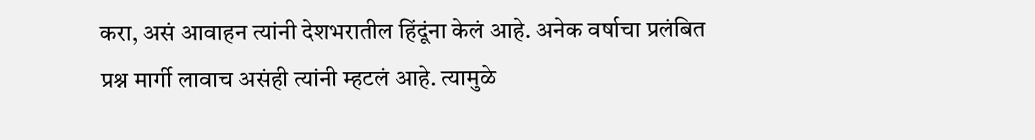करा, असं आवाहन त्यांनी देशभरातील हिंदूंना केलं आहे. अनेक वर्षाचा प्रलंबित प्रश्न मार्गी लावाच असंही त्यांनी म्हटलं आहे. त्यामुळे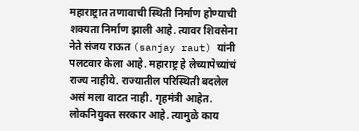महाराष्ट्रात तणावाची स्थिती निर्माण होण्याची शक्यता निर्माण झाली आहे. त्यावर शिवसेना नेते संजय राऊत (sanjay raut) यांनी पलटवार केला आहे. महाराष्ट्र हे लेच्यापेच्यांचं राज्य नाहीये. राज्यातील परिस्थिती बदलेल असं मला वाटत नाही. गृहमंत्री आहेत. लोकनियुक्त सरकार आहे. त्यामुळे काय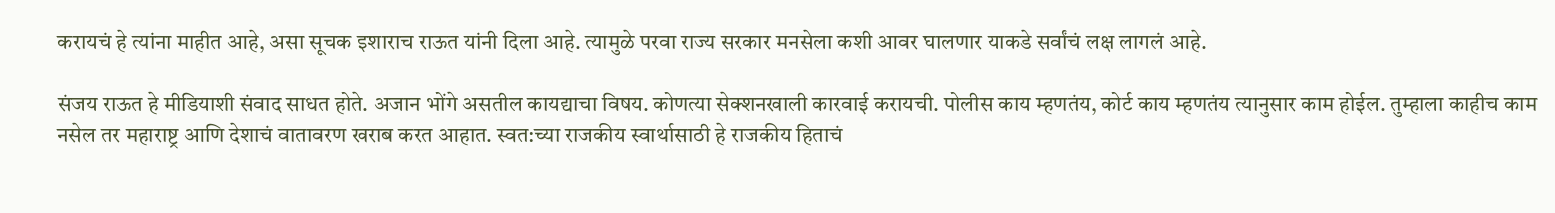करायचं हे त्यांना माहीत आहे, असा सूचक इशाराच राऊत यांनी दिला आहे. त्यामुळे परवा राज्य सरकार मनसेला कशी आवर घालणार याकडे सर्वांचं लक्ष लागलं आहे.

संजय राऊत हे मीडियाशी संवाद साधत होते. अजान भोंगे असतील कायद्याचा विषय. कोणत्या सेक्शनखाली कारवाई करायची. पोलीस काय म्हणतंय, कोर्ट काय म्हणतंय त्यानुसार काम होईल. तुम्हाला काहीच काम नसेल तर महाराष्ट्र आणि देशाचं वातावरण खराब करत आहात. स्वत:च्या राजकीय स्वार्थासाठी हे राजकीय हिताचं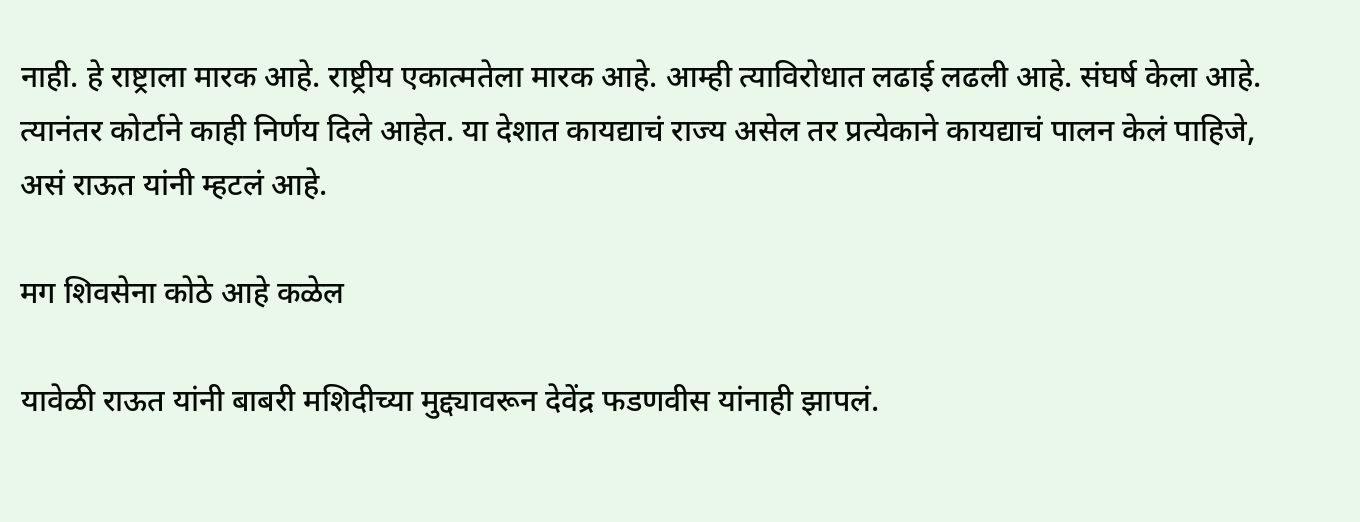नाही. हे राष्ट्राला मारक आहे. राष्ट्रीय एकात्मतेला मारक आहे. आम्ही त्याविरोधात लढाई लढली आहे. संघर्ष केला आहे. त्यानंतर कोर्टाने काही निर्णय दिले आहेत. या देशात कायद्याचं राज्य असेल तर प्रत्येकाने कायद्याचं पालन केलं पाहिजे, असं राऊत यांनी म्हटलं आहे.

मग शिवसेना कोठे आहे कळेल

यावेळी राऊत यांनी बाबरी मशिदीच्या मुद्द्यावरून देवेंद्र फडणवीस यांनाही झापलं.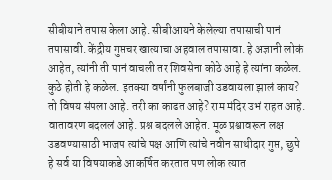सीबीयाने तपास केला आहे. सीबीआयने केलेल्या तपासाची पानं तपासावी. केंद्रीय गुप्तचर खात्याचा अहवाल तपासावा. हे अज्ञानी लोकं आहेत, त्यांनी ती पानं वाचली तर शिवसेना कोठे आहे हे त्यांना कळेल. कुठे होती हे कळेल. इतक्या वर्षांनी फुलबाजी उडवायला झालं काय? तो विषय संपला आहे. तरी का काढत आहे? राम मंदिर उभं राहत आहे. वातावरण बदललं आहे. प्रश्न बदलले आहेत. मूळ प्रश्वावरून लक्ष उडवण्यासाठी भाजप त्यांचे पक्ष आणि त्यांचे नवीन साथीदार गुप्त, छुपे हे सर्व या विषयाकडे आकर्षित करतात पण लोक त्यात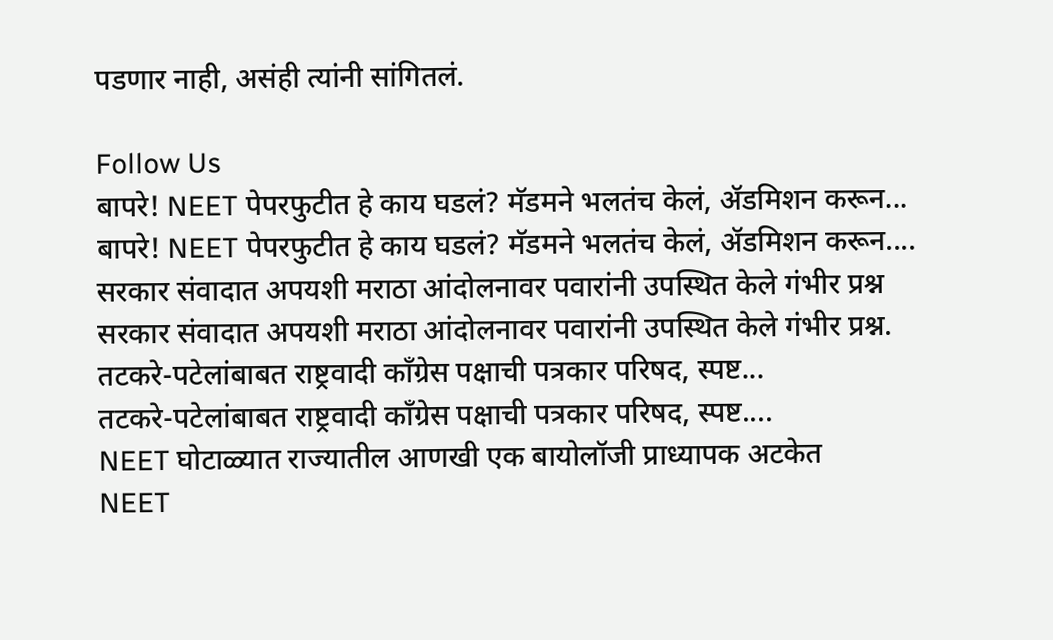पडणार नाही, असंही त्यांनी सांगितलं.

Follow Us
बापरे! NEET पेपरफुटीत हे काय घडलं? मॅडमने भलतंच केलं, ॲडमिशन करून...
बापरे! NEET पेपरफुटीत हे काय घडलं? मॅडमने भलतंच केलं, ॲडमिशन करून....
सरकार संवादात अपयशी मराठा आंदोलनावर पवारांनी उपस्थित केले गंभीर प्रश्न
सरकार संवादात अपयशी मराठा आंदोलनावर पवारांनी उपस्थित केले गंभीर प्रश्न.
तटकरे-पटेलांबाबत राष्ट्रवादी कॉंग्रेस पक्षाची पत्रकार परिषद, स्पष्ट...
तटकरे-पटेलांबाबत राष्ट्रवादी कॉंग्रेस पक्षाची पत्रकार परिषद, स्पष्ट....
NEET घोटाळ्यात राज्यातील आणखी एक बायोलॉजी प्राध्यापक अटकेत
NEET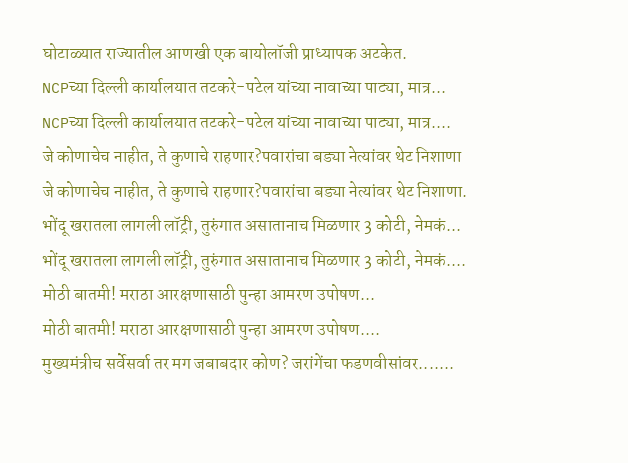घोटाळ्यात राज्यातील आणखी एक बायोलॉजी प्राध्यापक अटकेत.
NCPच्या दिल्ली कार्यालयात तटकरे-पटेल यांच्या नावाच्या पाट्या, मात्र...
NCPच्या दिल्ली कार्यालयात तटकरे-पटेल यांच्या नावाच्या पाट्या, मात्र....
जे कोणाचेच नाहीत, ते कुणाचे राहणार?पवारांचा बड्या नेत्यांवर थेट निशाणा
जे कोणाचेच नाहीत, ते कुणाचे राहणार?पवारांचा बड्या नेत्यांवर थेट निशाणा.
भोंदू खरातला लागली लॉट्री, तुरुंगात असातानाच मिळणार 3 कोटी, नेमकं...
भोंदू खरातला लागली लॉट्री, तुरुंगात असातानाच मिळणार 3 कोटी, नेमकं....
मोठी बातमी! मराठा आरक्षणासाठी पुन्हा आमरण उपोषण...
मोठी बातमी! मराठा आरक्षणासाठी पुन्हा आमरण उपोषण....
मुख्यमंत्रीच सर्वेसर्वा तर मग जबाबदार कोण? जरांगेंचा फडणवीसांवर.......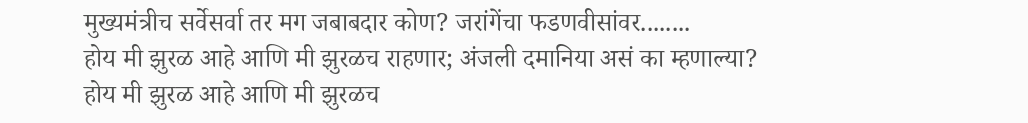मुख्यमंत्रीच सर्वेसर्वा तर मग जबाबदार कोण? जरांगेंचा फडणवीसांवर........
होय मी झुरळ आहे आणि मी झुरळच राहणार; अंजली दमानिया असं का म्हणाल्या?
होय मी झुरळ आहे आणि मी झुरळच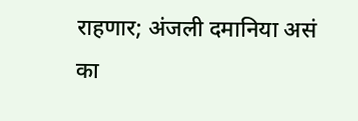राहणार; अंजली दमानिया असं का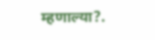म्हणाल्या?.